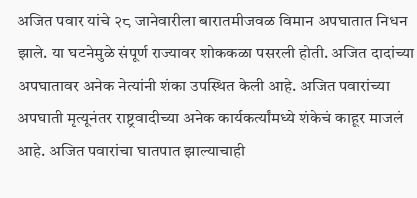अजित पवार यांचे २८ जानेवारीला बारातमीजवळ विमान अपघातात निधन झाले. या घटनेमुळे संपूर्ण राज्यावर शोककळा पसरली होती. अजित दादांच्या अपघातावर अनेक नेत्यांनी शंका उपस्थित केली आहे. अजित पवारांच्या अपघाती मृत्यूनंतर राष्ट्रवादीच्या अनेक कार्यकर्त्यांमध्ये शंकेचं काहूर माजलं आहे. अजित पवारांचा घातपात झाल्याचाही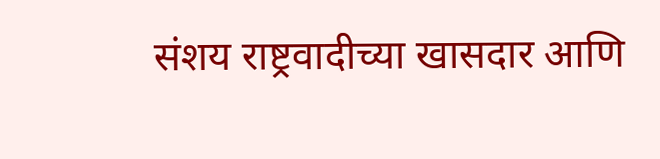संशय राष्ट्रवादीच्या खासदार आणि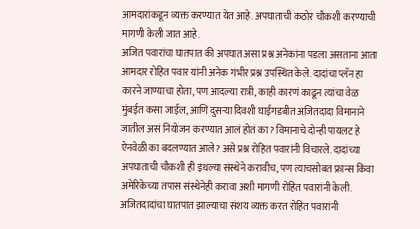आमदारांकडून व्यक्त करण्यात येत आहे. अपघाताची कठोर चौकशी करण्याची मागणी केली जात आहे.
अजित पवारांचा घातपात की अपघात असा प्रश्न अनेकांना पडला असताना आता आमदार रोहित पवार यांनी अनेक गंभीर प्रश्न उपस्थित केले. दादांचा प्लॅन हा कारने जाण्याचा होता, पण आदल्या रात्री, काही कारणं काढून त्यांचा वेळ मुंबईत कसा जाईल, आणि दुसऱ्या दिवशी घाईगडबीत अजितदादा विमानाने जातील असं नियोजन करण्यात आलं होतं का? विमानाचे दोन्ही पायलट हे ऐनवेळी का बदलण्यात आले? असे प्रश्न रोहित पवारांनी विचारले. दादांच्या अपघाताची चौकशी ही इथल्या संस्थेने करावीच, पण त्याचसोबत फ्रान्स किंवा अमेरिकेच्या तपास संस्थेनेही करावा अशी मागणी रोहित पवारांनी केली.
अजितदादांचा घातपात झाल्याचा संशय व्यक्त करत रोहित पवारांनी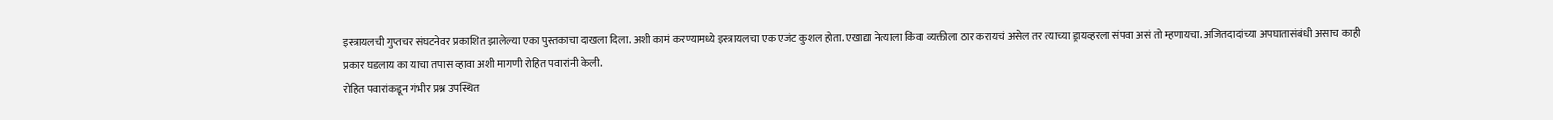इस्त्रायलची गुप्तचर संघटनेवर प्रकाशित झालेल्या एका पुस्तकाचा दाखला दिला. अशी कामं करण्यामध्ये इस्त्रायलचा एक एजंट कुशल होता. एखाद्या नेत्याला किंवा व्यक्तीला ठार करायचं असेल तर त्याच्या ड्रायव्हरला संपवा असं तो म्हणायचा. अजितदादांच्या अपघातासंबंधी असाच काही प्रकार घडलाय का याचा तपास व्हावा अशी मागणी रोहित पवारांनी केली.
रोहित पवारांकडून गंभीर प्रश्न उपस्थित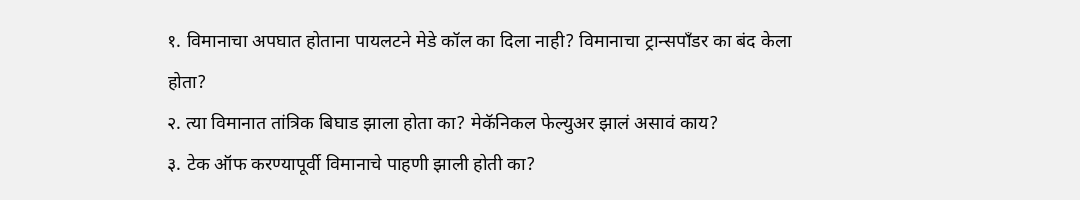१. विमानाचा अपघात होताना पायलटने मेडे कॉल का दिला नाही? विमानाचा ट्रान्सपाँडर का बंद केला होता?
२. त्या विमानात तांत्रिक बिघाड झाला होता का? मेकॅनिकल फेल्युअर झालं असावं काय?
३. टेक ऑफ करण्यापूर्वी विमानाचे पाहणी झाली होती का?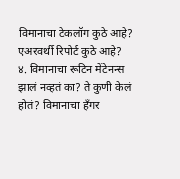विमानाचा टेकलॉग कुठे आहे? एअरवर्थी रिपोर्ट कुठे आहे?
४. विमानाचा रूटिन मेंटेनन्स झालं नव्हतं का? ते कुणी केलं होतं? विमानाचा हँगर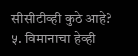सीसीटीव्ही कुठे आहे?
५. विमानाचा हेव्ही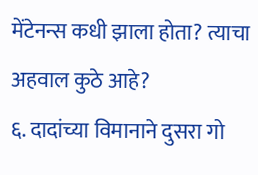मेंटेनन्स कधी झाला होता? त्याचा अहवाल कुठे आहे?
६. दादांच्या विमानाने दुसरा गो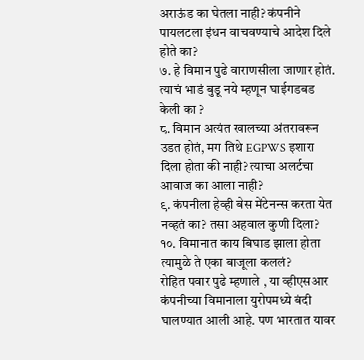अराऊंड का घेतला नाही? कंपनीने पायलटला इंधन वाचवण्याचे आदेश दिले होते का?
७. हे विमान पुढे वाराणसीला जाणार होतं. त्याचं भाडं बुडू नये म्हणून घाईगडबड केली का ?
८. विमान अत्यंत खालच्या अंतरावरून उडत होतं, मग तिथे EGPWS इशारा दिला होता की नाही? त्याचा अलर्टचा आवाज का आला नाही?
९. कंपनीला हेव्ही बेस मेंटेनन्स करता येत नव्हतं का? तसा अहवाल कुणी दिला?
१०. विमानात काय बिघाड झाला होता त्यामुळे ते एका बाजूला कललं?
रोहित पवार पुढे म्हणाले , या व्हीएसआर कंपनीच्या विमानाला युरोपमध्ये बंदी घालण्यात आली आहे. पण भारतात यावर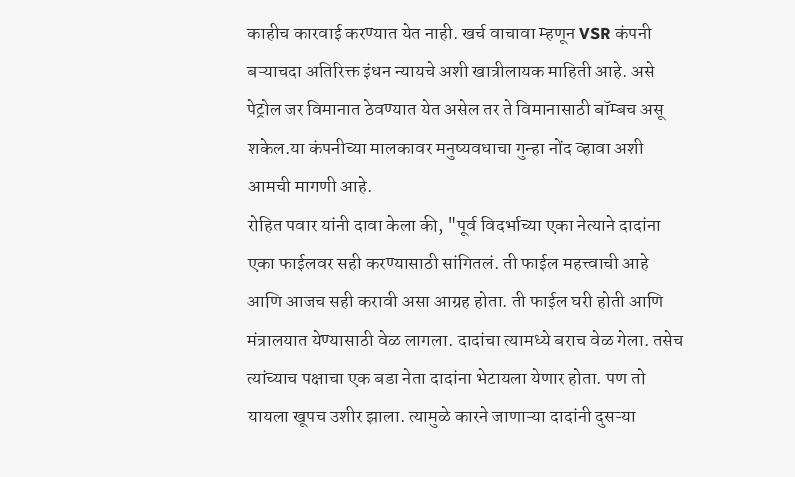काहीच कारवाई करण्यात येत नाही. खर्च वाचावा म्हणून VSR कंपनी बऱ्याचदा अतिरिक्त इंधन न्यायचे अशी खात्रीलायक माहिती आहे. असे पेट्रोल जर विमानात ठेवण्यात येत असेल तर ते विमानासाठी बॉम्बच असू शकेल.या कंपनीच्या मालकावर मनुष्यवधाचा गुन्हा नोंद व्हावा अशी आमची मागणी आहे.
रोहित पवार यांनी दावा केला की, "पूर्व विदर्भाच्या एका नेत्याने दादांना एका फाईलवर सही करण्यासाठी सांगितलं. ती फाईल महत्त्वाची आहे आणि आजच सही करावी असा आग्रह होता. ती फाईल घरी होती आणि मंत्रालयात येण्यासाठी वेळ लागला. दादांचा त्यामध्ये बराच वेळ गेला. तसेच त्यांच्याच पक्षाचा एक बडा नेता दादांना भेटायला येणार होता. पण तो यायला खूपच उशीर झाला. त्यामुळे कारने जाणाऱ्या दादांनी दुसऱ्या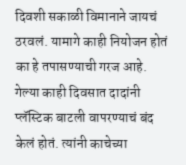दिवशी सकाळी विमानाने जायचं ठरवलं. यामागे काही नियोजन होतं का हे तपासण्याची गरज आहे.
गेल्या काही दिवसात दादांनी प्लॅस्टिक बाटली वापरण्याचं बंद केलं होतं. त्यांनी काचेच्या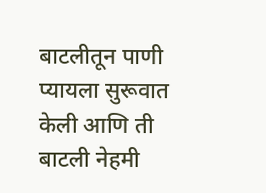बाटलीतून पाणी प्यायला सुरूवात केली आणि ती बाटली नेहमी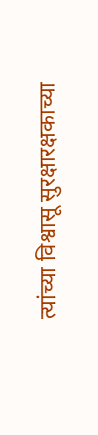त्यांच्या विश्वासू सुरक्षारक्षकाच्या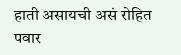हाती असायची असं रोहित पवार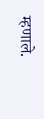म्हणाले.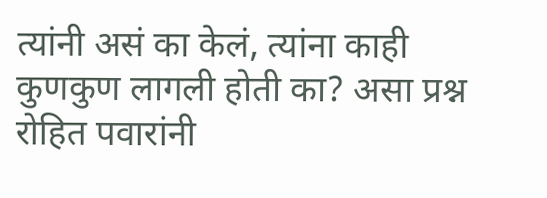त्यांनी असं का केलं, त्यांना काही कुणकुण लागली होती का? असा प्रश्न रोहित पवारांनी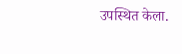उपस्थित केला.